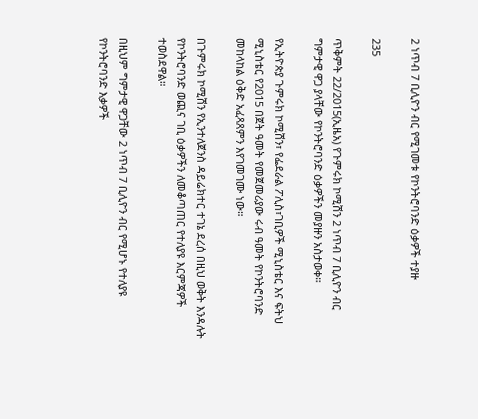2 ነጥብ 7 ቢሊዮን ብር የሚገመቱ የኮንትሮባንድ ዕቃዎች ተያዙ

235

ጥቅምት 22/2015(ኢዜአ) የጉምሩክ ኮሚሽን 2 ነጥብ 7 ቢሊዮን ብር ግምታዊ ዋጋ ያላቸው የኮንትሮባንድ ዕቃዎችን መያዙን አስታወቀ።

የኢትዮጵያ ጉምሩክ ኮሚሽን፣ የፌደራል ፖሊስ፣ገቢዎች ሚኒስቴር እና ፍትህ ሚኒስቴር የ2015 በጀት ዓመት የመጀመሪያው ሩብ ዓመት የኮንትሮባንድ መከላከል ዕቅድ አፈጻጸምን እየገመገሙ ነው።

በጉምሩክ ኮሚሽን የኢንተለጀንስ ዳይሬክተር ተገኔ ደረሰ በዚህ ወቅት እንዳሉት የኮንትሮባንድ ወጪና ገቢ ዕቃዎችን ለመቆጣጠር የተለያዩ እርምጃዎች ተወስደዋል።

በዚህም ግምታዊ ዋጋቸው 2 ነጥብ 7 ቢሊዮን ብር የሚሆኑ የተለያዩ የኮንትሮባንድ እቃዎች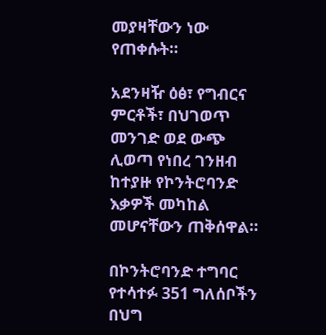መያዛቸውን ነው የጠቀሱት።

አደንዛዥ ዕፅ፣ የግብርና ምርቶች፣ በህገወጥ መንገድ ወደ ውጭ ሊወጣ የነበረ ገንዘብ ከተያዙ የኮንትሮባንድ እቃዎች መካከል መሆናቸውን ጠቅሰዋል።

በኮንትሮባንድ ተግባር የተሳተፉ 351 ግለሰቦችን በህግ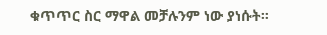ቁጥጥር ስር ማዋል መቻሉንም ነው ያነሱት።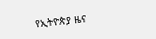የኢትዮጵያ ዜና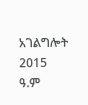አገልግሎት
2015
ዓ.ም